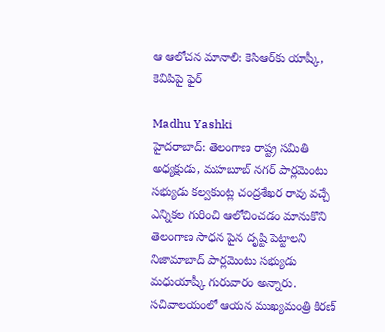ఆ ఆలోచన మానాలి: కెసిఆర్‌కు యాష్కీ, కెవిపిపై ఫైర్

Madhu Yashki
హైదరాబాద్: తెలంగాణ రాష్ట్ర సమితి అధ్యక్షుడు, మహబూబ్ నగర్ పార్లమెంటు సభ్యుడు కల్వకుంట్ల చంద్రశేఖర రావు వచ్చే ఎన్నికల గురించి ఆలోచించడం మానుకొని తెలంగాణ సాధన పైన దృష్టి పెట్టాలని నిజామాబాద్ పార్లమెంటు సభ్యుడు మధుయాష్కీ గురువారం అన్నారు. సచివాలయంలో ఆయన ముఖ్యమంత్రి కిరణ్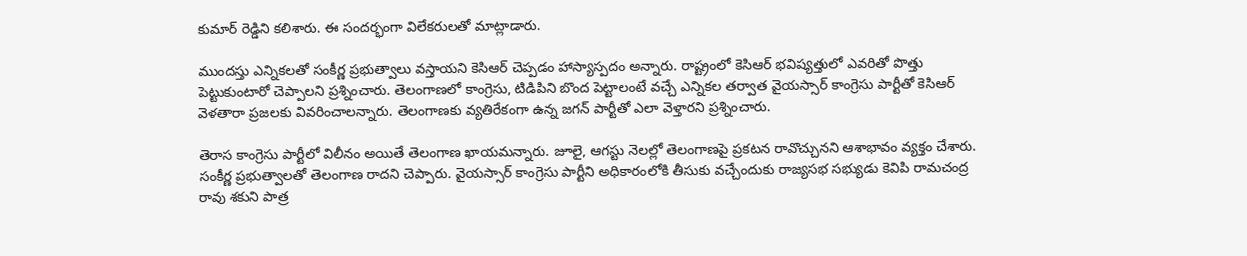కుమార్ రెడ్డిని కలిశారు. ఈ సందర్భంగా విలేకరులతో మాట్లాడారు.

ముందస్తు ఎన్నికలతో సంకీర్ణ ప్రభుత్వాలు వస్తాయని కెసిఆర్ చెప్పడం హాస్యాస్పదం అన్నారు. రాష్ట్రంలో కెసిఆర్ భవిష్యత్తులో ఎవరితో పొత్తు పెట్టుకుంటారో చెప్పాలని ప్రశ్నించారు. తెలంగాణలో కాంగ్రెసు, టిడిపిని బొంద పెట్టాలంటే వచ్చే ఎన్నికల తర్వాత వైయస్సార్ కాంగ్రెసు పార్టీతో కెసిఆర్ వెళతారా ప్రజలకు వివరించాలన్నారు. తెలంగాణకు వ్యతిరేకంగా ఉన్న జగన్ పార్టీతో ఎలా వెళ్తారని ప్రశ్నించారు.

తెరాస కాంగ్రెసు పార్టీలో విలీనం అయితే తెలంగాణ ఖాయమన్నారు. జూలై, ఆగస్టు నెలల్లో తెలంగాణపై ప్రకటన రావొచ్చునని ఆశాభావం వ్యక్తం చేశారు. సంకీర్ణ ప్రభుత్వాలతో తెలంగాణ రాదని చెప్పారు. వైయస్సార్ కాంగ్రెసు పార్టీని అధికారంలోకి తీసుకు వచ్చేందుకు రాజ్యసభ సభ్యుడు కెవిపి రామచంద్ర రావు శకుని పాత్ర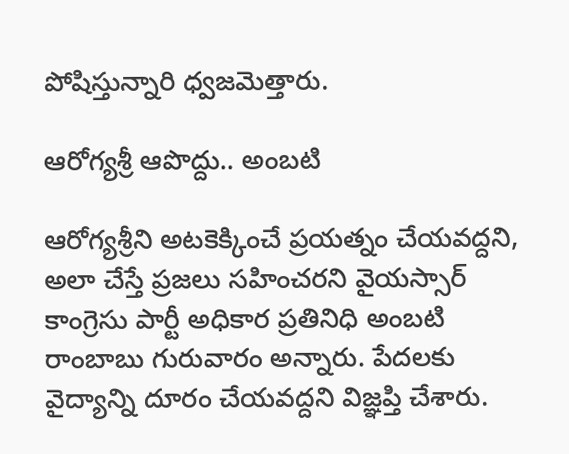పోషిస్తున్నారి ధ్వజమెత్తారు.

ఆరోగ్యశ్రీ ఆపొద్దు.. అంబటి

ఆరోగ్యశ్రీని అటకెక్కించే ప్రయత్నం చేయవద్దని, అలా చేస్తే ప్రజలు సహించరని వైయస్సార్ కాంగ్రెసు పార్టీ అధికార ప్రతినిధి అంబటి రాంబాబు గురువారం అన్నారు. పేదలకు వైద్యాన్ని దూరం చేయవద్దని విజ్ఞప్తి చేశారు.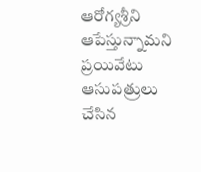ఆరోగ్యశ్రీని ఆపేస్తున్నామని ప్రయివేటు ఆసుపత్రులు చేసిన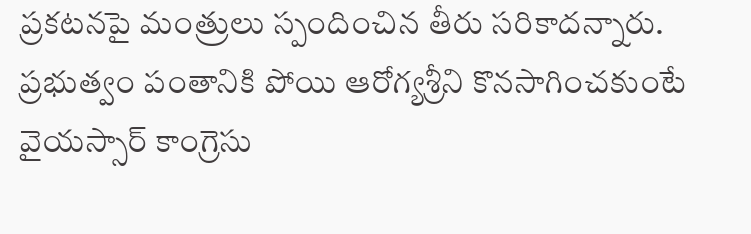ప్రకటనపై మంత్రులు స్పందించిన తీరు సరికాదన్నారు. ప్రభుత్వం పంతానికి పోయి ఆరోగ్యశ్రీని కొనసాగించకుంటే వైయస్సార్ కాంగ్రెసు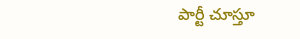పార్టీ చూస్తూ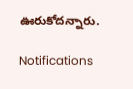ఊరుకోదన్నారు.

Notifications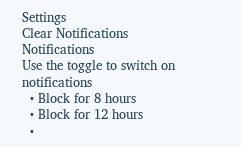Settings
Clear Notifications
Notifications
Use the toggle to switch on notifications
  • Block for 8 hours
  • Block for 12 hours
  •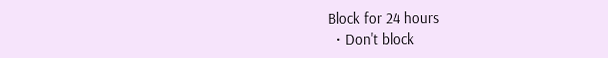Block for 24 hours
  • Don't block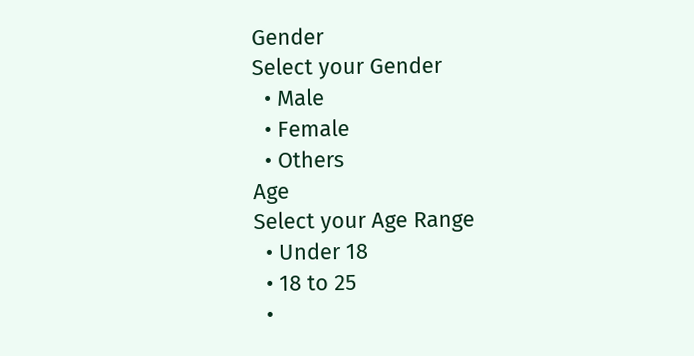Gender
Select your Gender
  • Male
  • Female
  • Others
Age
Select your Age Range
  • Under 18
  • 18 to 25
  •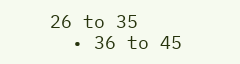26 to 35
  • 36 to 45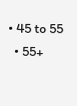• 45 to 55
  • 55+